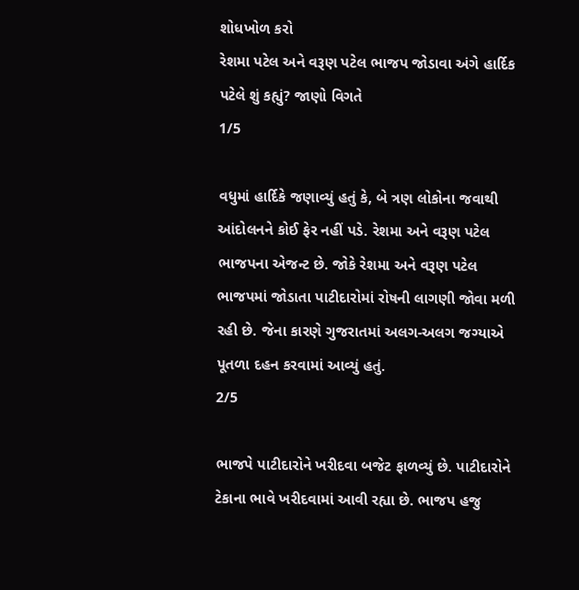શોધખોળ કરો
રેશમા પટેલ અને વરૂણ પટેલ ભાજપ જોડાવા અંગે હાર્દિક પટેલે શું કહ્યું? જાણો વિગતે
1/5

વધુમાં હાર્દિકે જણાવ્યું હતું કે, બે ત્રણ લોકોના જવાથી આંદોલનને કોઈ ફેર નહીં પડે. રેશમા અને વરૂણ પટેલ ભાજપના એજન્ટ છે. જોકે રેશમા અને વરૂણ પટેલ ભાજપમાં જોડાતા પાટીદારોમાં રોષની લાગણી જોવા મળી રહી છે. જેના કારણે ગુજરાતમાં અલગ-અલગ જગ્યાએ પૂતળા દહન કરવામાં આવ્યું હતું.
2/5

ભાજપે પાટીદારોને ખરીદવા બજેટ ફાળવ્યું છે. પાટીદારોને ટેકાના ભાવે ખરીદવામાં આવી રહ્યા છે. ભાજપ હજુ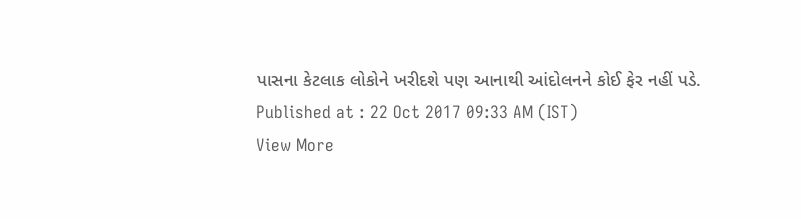પાસના કેટલાક લોકોને ખરીદશે પણ આનાથી આંદોલનને કોઈ ફેર નહીં પડે.
Published at : 22 Oct 2017 09:33 AM (IST)
View More